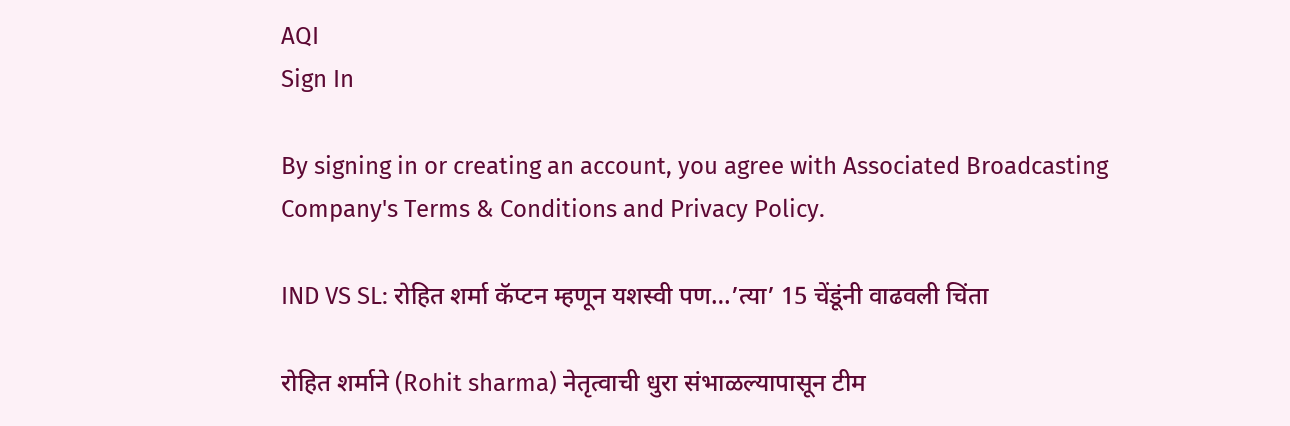AQI
Sign In

By signing in or creating an account, you agree with Associated Broadcasting Company's Terms & Conditions and Privacy Policy.

IND VS SL: रोहित शर्मा कॅप्टन म्हणून यशस्वी पण…’त्या’ 15 चेंडूंनी वाढवली चिंता

रोहित शर्माने (Rohit sharma) नेतृत्वाची धुरा संभाळल्यापासून टीम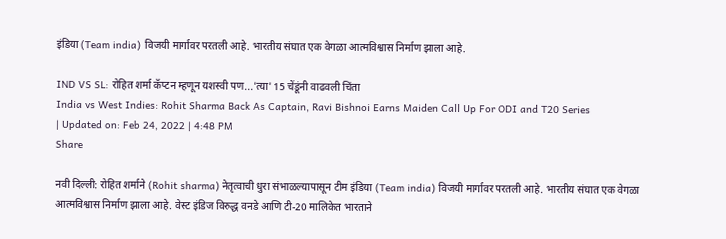इंडिया (Team india) विजयी मार्गावर परतली आहे. भारतीय संघात एक वेगळा आत्मविश्वास निर्माण झाला आहे.

IND VS SL: रोहित शर्मा कॅप्टन म्हणून यशस्वी पण...'त्या' 15 चेंडूंनी वाढवली चिंता
India vs West Indies: Rohit Sharma Back As Captain, Ravi Bishnoi Earns Maiden Call Up For ODI and T20 Series
| Updated on: Feb 24, 2022 | 4:48 PM
Share

नवी दिल्ली: रोहित शर्माने (Rohit sharma) नेतृत्वाची धुरा संभाळल्यापासून टीम इंडिया (Team india) विजयी मार्गावर परतली आहे. भारतीय संघात एक वेगळा आत्मविश्वास निर्माण झाला आहे. वेस्ट इंडिज विरुद्ध वनडे आणि टी-20 मालिकेत भारताने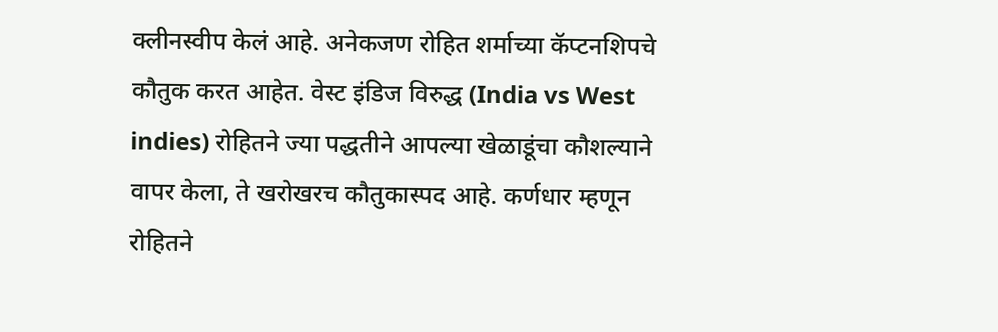क्लीनस्वीप केलं आहे. अनेकजण रोहित शर्माच्या कॅप्टनशिपचे कौतुक करत आहेत. वेस्ट इंडिज विरुद्ध (India vs West indies) रोहितने ज्या पद्धतीने आपल्या खेळाडूंचा कौशल्याने वापर केला, ते खरोखरच कौतुकास्पद आहे. कर्णधार म्हणून रोहितने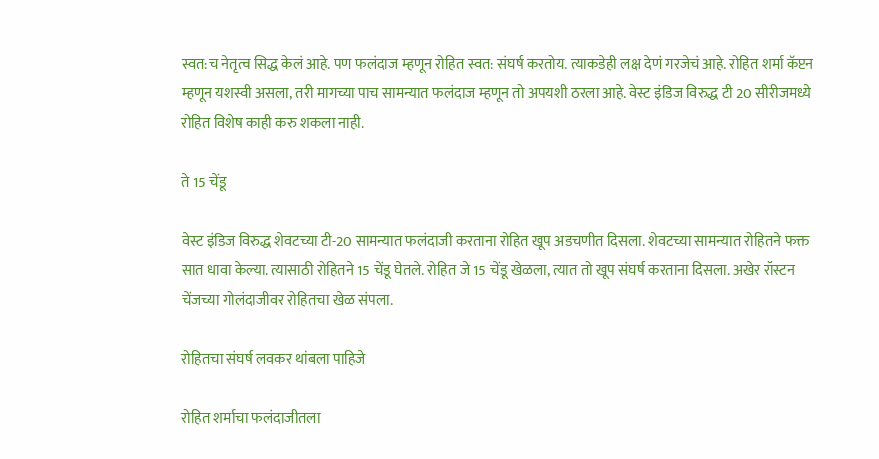स्वत:च नेतृत्व सिद्ध केलं आहे. पण फलंदाज म्हणून रोहित स्वत: संघर्ष करतोय. त्याकडेही लक्ष देणं गरजेचं आहे. रोहित शर्मा कॅप्टन म्हणून यशस्वी असला, तरी मागच्या पाच सामन्यात फलंदाज म्हणून तो अपयशी ठरला आहे. वेस्ट इंडिज विरुद्ध टी 20 सीरीजमध्ये रोहित विशेष काही करु शकला नाही.

ते 15 चेंडू

वेस्ट इंडिज विरुद्ध शेवटच्या टी-20 सामन्यात फलंदाजी करताना रोहित खूप अडचणीत दिसला. शेवटच्या सामन्यात रोहितने फक्त सात धावा केल्या. त्यासाठी रोहितने 15 चेंडू घेतले. रोहित जे 15 चेंडू खेळला, त्यात तो खूप संघर्ष करताना दिसला. अखेर रॉस्टन चेंजच्या गोलंदाजीवर रोहितचा खेळ संपला.

रोहितचा संघर्ष लवकर थांबला पाहिजे

रोहित शर्माचा फलंदाजीतला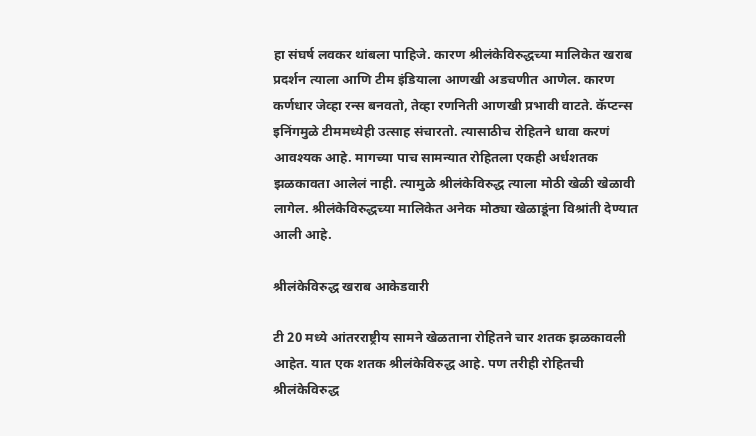हा संघर्ष लवकर थांबला पाहिजे. कारण श्रीलंकेविरुद्धच्या मालिकेत खराब प्रदर्शन त्याला आणि टीम इंडियाला आणखी अडचणीत आणेल. कारण कर्णधार जेव्हा रन्स बनवतो, तेव्हा रणनिती आणखी प्रभावी वाटते. कॅप्टन्स इनिंगमुळे टीममध्येही उत्साह संचारतो. त्यासाठीच रोहितने धावा करणं आवश्यक आहे. मागच्या पाच सामन्यात रोहितला एकही अर्धशतक झळकावता आलेलं नाही. त्यामुळे श्रीलंकेविरुद्ध त्याला मोठी खेळी खेळावी लागेल. श्रीलंकेविरुद्धच्या मालिकेत अनेक मोठ्या खेळाडूंना विश्रांती देण्यात आली आहे.

श्रीलंकेविरुद्ध खराब आकेडवारी

टी 20 मध्ये आंतरराष्ट्रीय सामने खेळताना रोहितने चार शतक झळकावली आहेत. यात एक शतक श्रीलंकेविरुद्ध आहे. पण तरीही रोहितची श्रीलंकेविरुद्ध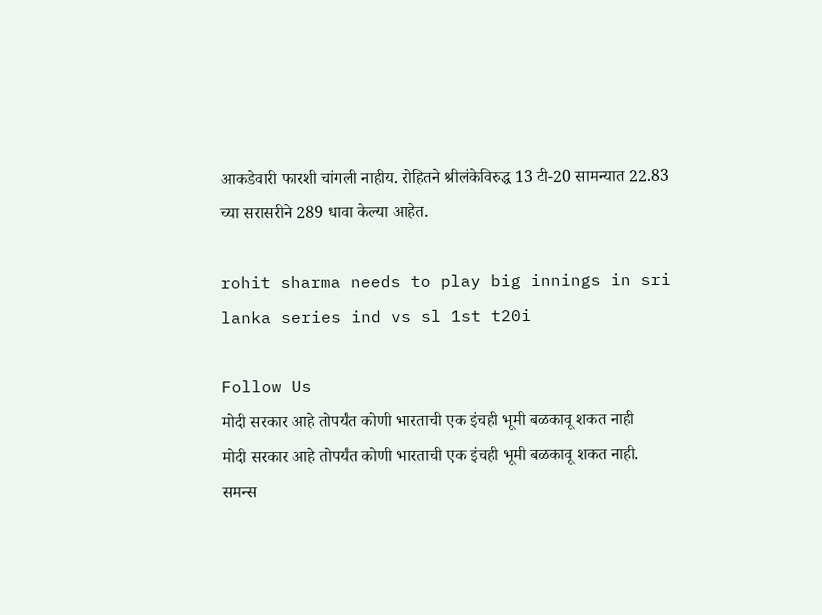आकडेवारी फारशी चांगली नाहीय. रोहितने श्रीलंकेविरुद्ध 13 टी-20 सामन्यात 22.83 च्या सरासरीने 289 धावा केल्या आहेत.

rohit sharma needs to play big innings in sri lanka series ind vs sl 1st t20i

Follow Us
मोदी सरकार आहे तोपर्यंत कोणी भारताची एक इंचही भूमी बळकावू शकत नाही
मोदी सरकार आहे तोपर्यंत कोणी भारताची एक इंचही भूमी बळकावू शकत नाही.
समन्स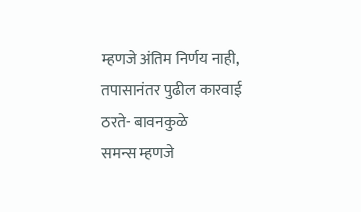म्हणजे अंतिम निर्णय नाही, तपासानंतर पुढील कारवाई ठरते- बावनकुळे
समन्स म्हणजे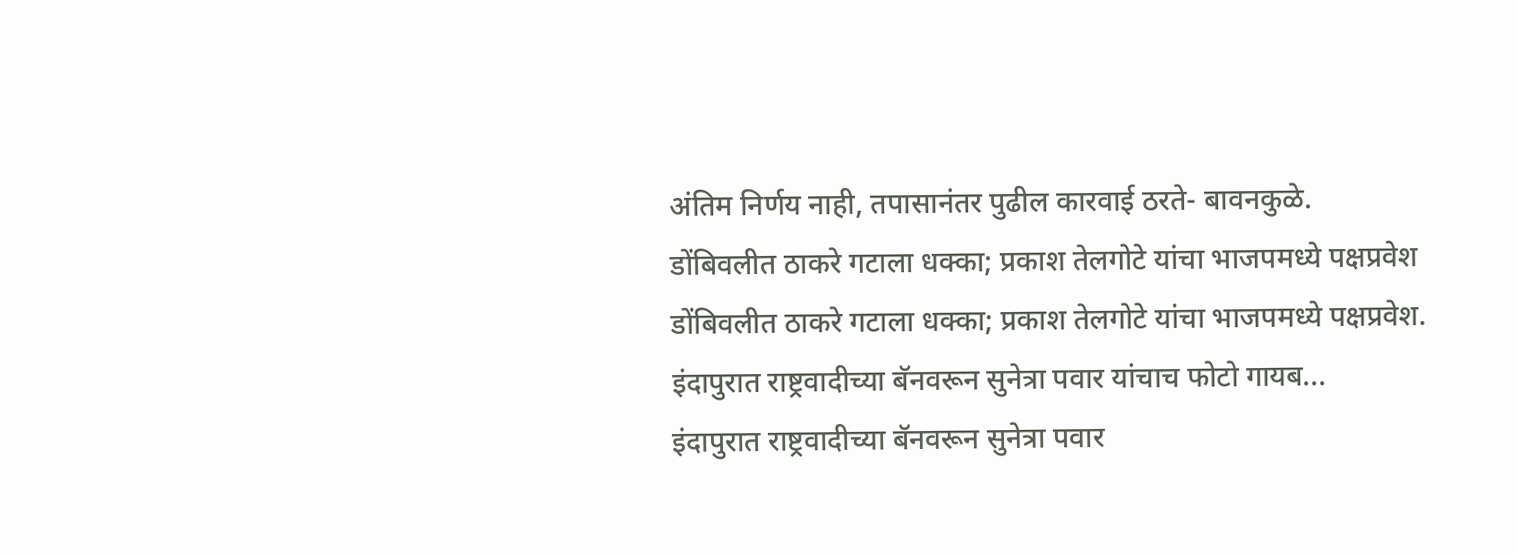अंतिम निर्णय नाही, तपासानंतर पुढील कारवाई ठरते- बावनकुळे.
डोंबिवलीत ठाकरे गटाला धक्का; प्रकाश तेलगोटे यांचा भाजपमध्ये पक्षप्रवेश
डोंबिवलीत ठाकरे गटाला धक्का; प्रकाश तेलगोटे यांचा भाजपमध्ये पक्षप्रवेश.
इंदापुरात राष्ट्रवादीच्या बॅनवरून सुनेत्रा पवार यांचाच फोटो गायब...
इंदापुरात राष्ट्रवादीच्या बॅनवरून सुनेत्रा पवार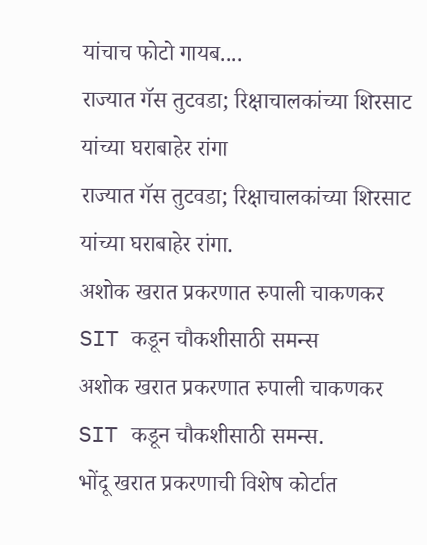यांचाच फोटो गायब....
राज्यात गॅस तुटवडा; रिक्षाचालकांच्या शिरसाट यांच्या घराबाहेर रांगा
राज्यात गॅस तुटवडा; रिक्षाचालकांच्या शिरसाट यांच्या घराबाहेर रांगा.
अशोक खरात प्रकरणात रुपाली चाकणकर SIT कडून चौकशीसाठी समन्स
अशोक खरात प्रकरणात रुपाली चाकणकर SIT कडून चौकशीसाठी समन्स.
भोंदू खरात प्रकरणाची विशेष कोर्टात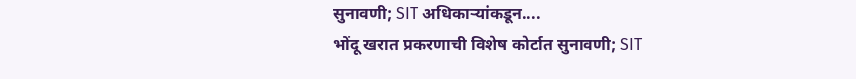सुनावणी; SIT अधिकाऱ्यांकडून....
भोंदू खरात प्रकरणाची विशेष कोर्टात सुनावणी; SIT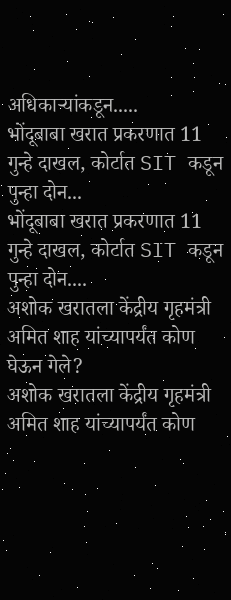अधिकाऱ्यांकडून.....
भोंदूबाबा खरात प्रकरणात 11 गुन्हे दाखल, कोर्टात SIT कडून पुन्हा दोन...
भोंदूबाबा खरात प्रकरणात 11 गुन्हे दाखल, कोर्टात SIT कडून पुन्हा दोन....
अशोक खरातला केंद्रीय गृहमंत्री अमित शाह यांच्यापर्यंत कोण घेऊन गेले?
अशोक खरातला केंद्रीय गृहमंत्री अमित शाह यांच्यापर्यंत कोण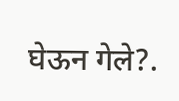घेऊन गेले?.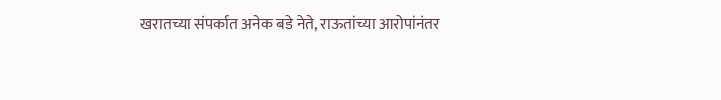खरातच्या संपर्कात अनेक बडे नेते, राऊतांच्या आरोपांनंतर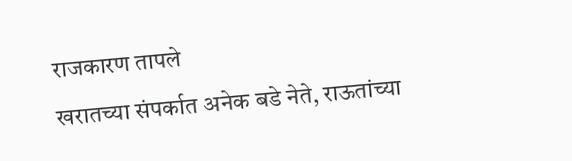राजकारण तापले
खरातच्या संपर्कात अनेक बडे नेते, राऊतांच्या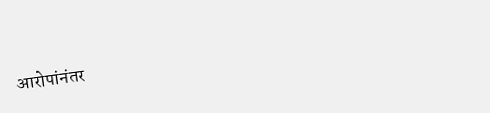आरोपांनंतर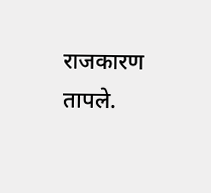राजकारण तापले.